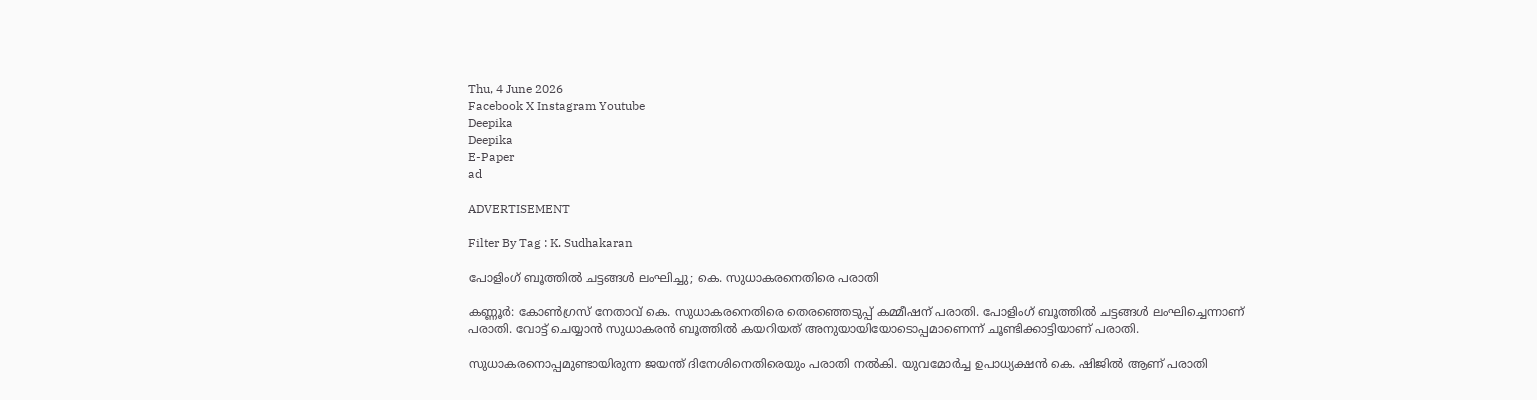Thu, 4 June 2026
Facebook X Instagram Youtube
Deepika
Deepika
E-Paper
ad

ADVERTISEMENT

Filter By Tag : K. Sudhakaran

പോളിംഗ് ബൂത്തിൽ ചട്ടങ്ങൾ ലംഘിച്ചു; കെ. സുധാകരനെതിരെ പരാതി

കണ്ണൂർ: കോൺഗ്രസ് നേതാവ് കെ. സുധാകരനെതിരെ തെരഞ്ഞെടുപ്പ് കമ്മീഷന് പരാതി. പോളിംഗ് ബൂത്തിൽ ചട്ടങ്ങൾ ലംഘിച്ചെന്നാണ് പരാതി. വോട്ട് ചെയ്യാൻ സുധാകരൻ ബൂത്തിൽ കയറിയത് അനുയായിയോടൊപ്പമാണെന്ന് ചൂണ്ടിക്കാട്ടിയാണ് പരാതി.

സുധാകരനൊപ്പമുണ്ടായിരുന്ന ജയന്ത് ദിനേശിനെതിരെയും പരാതി നൽകി. യുവമോർച്ച ഉപാധ്യക്ഷൻ കെ. ഷിജിൽ ആണ് പരാതി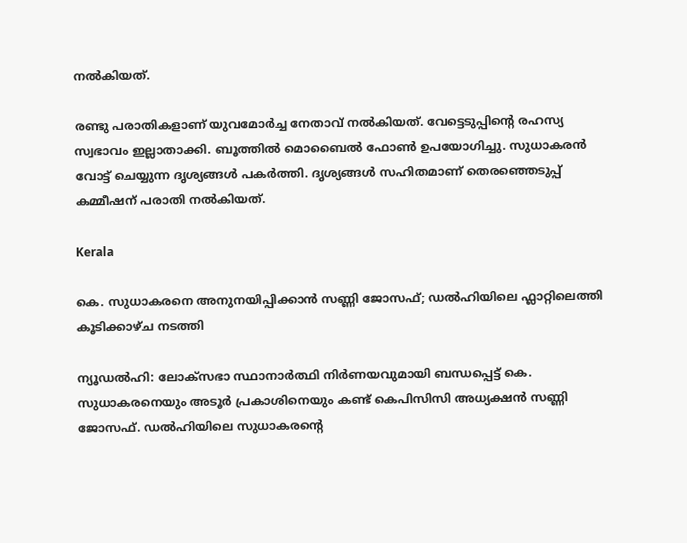നൽകിയത്.

രണ്ടു പരാതികളാണ് യുവമോർച്ച നേതാവ് നൽകിയത്. വേട്ടെടുപ്പിന്‍റെ രഹസ്യ സ്വഭാവം ഇല്ലാതാക്കി. ബൂത്തിൽ മൊബൈൽ ഫോൺ ഉപയോഗിച്ചു. സുധാകരൻ വോട്ട് ചെയ്യുന്ന ദൃശ്യങ്ങൾ പകർത്തി. ദൃശ്യങ്ങൾ സഹിതമാണ് തെരഞ്ഞെടുപ്പ് കമ്മീഷന് പരാതി നൽകിയത്.

Kerala

കെ. സുധാകരനെ അനുനയിപ്പിക്കാൻ സണ്ണി ജോസഫ്; ഡൽഹിയിലെ ഫ്ലാറ്റിലെത്തി കൂടിക്കാഴ്ച നടത്തി

ന്യൂഡൽഹി: ലോക്സഭാ സ്ഥാനാർത്ഥി നിർണയവുമായി ബന്ധപ്പെട്ട് കെ. സുധാകരനെയും അടൂർ പ്രകാശിനെയും കണ്ട് കെപിസിസി അധ്യക്ഷൻ സണ്ണി ജോസഫ്. ഡൽഹിയിലെ സുധാകരന്‍റെ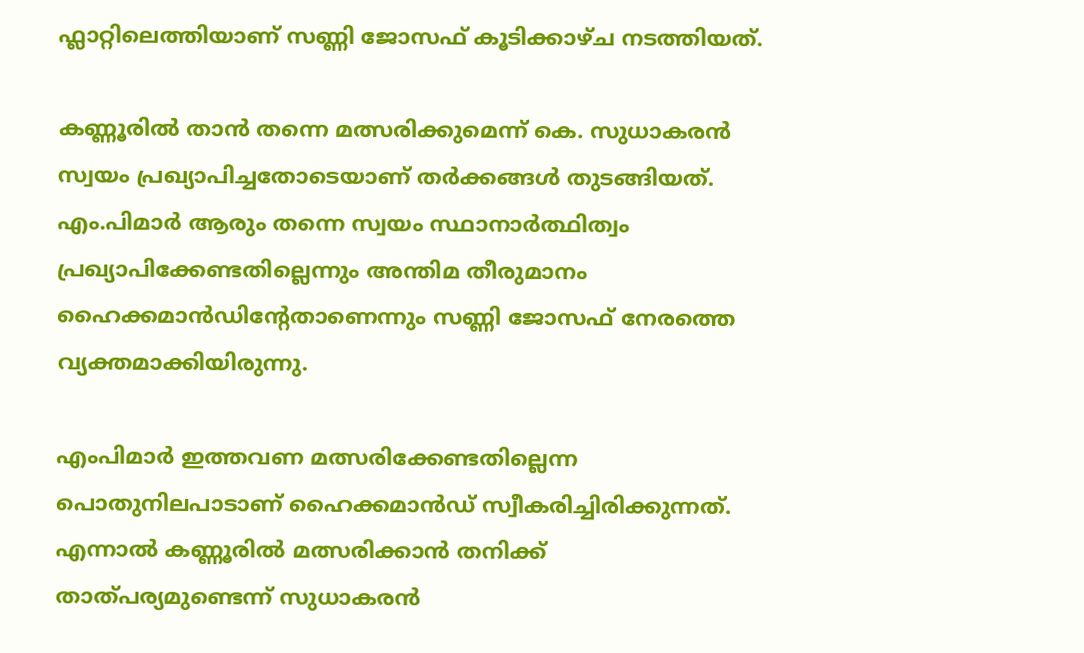ഫ്ലാറ്റിലെത്തിയാണ് സണ്ണി ജോസഫ് കൂടിക്കാഴ്ച നടത്തിയത്.

കണ്ണൂരിൽ താൻ തന്നെ മത്സരിക്കുമെന്ന് കെ. സുധാകരൻ സ്വയം പ്രഖ്യാപിച്ചതോടെയാണ് തർക്കങ്ങൾ തുടങ്ങിയത്. എം.പിമാർ ആരും തന്നെ സ്വയം സ്ഥാനാർത്ഥിത്വം പ്രഖ്യാപിക്കേണ്ടതില്ലെന്നും അന്തിമ തീരുമാനം ഹൈക്കമാൻഡിന്‍റേതാണെന്നും സണ്ണി ജോസഫ് നേരത്തെ വ്യക്തമാക്കിയിരുന്നു.

എംപിമാർ ഇത്തവണ മത്സരിക്കേണ്ടതില്ലെന്ന പൊതുനിലപാടാണ് ഹൈക്കമാൻഡ് സ്വീകരിച്ചിരിക്കുന്നത്. എന്നാൽ കണ്ണൂരിൽ മത്സരിക്കാൻ തനിക്ക് താത്പര്യമുണ്ടെന്ന് സുധാകരൻ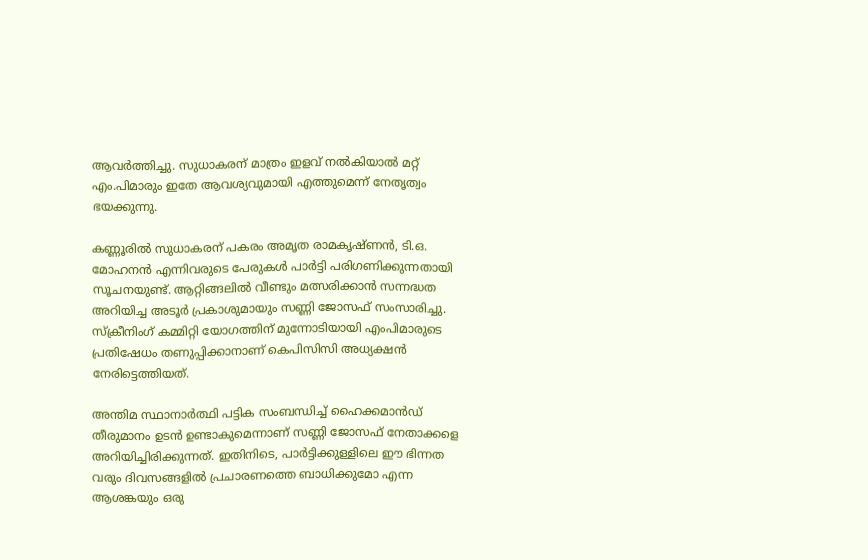ആവർത്തിച്ചു. സുധാകരന് മാത്രം ഇളവ് നൽകിയാൽ മറ്റ് എം.പിമാരും ഇതേ ആവശ്യവുമായി എത്തുമെന്ന് നേതൃത്വം ഭയക്കുന്നു.

കണ്ണൂരിൽ സുധാകരന് പകരം അമൃത രാമകൃഷ്ണൻ, ടി.ഒ. മോഹനൻ എന്നിവരുടെ പേരുകൾ പാർട്ടി പരിഗണിക്കുന്നതായി സൂചനയുണ്ട്. ആറ്റിങ്ങലിൽ വീണ്ടും മത്സരിക്കാൻ സന്നദ്ധത അറിയിച്ച അടൂർ പ്രകാശുമായും സണ്ണി ജോസഫ് സംസാരിച്ചു. സ്ക്രീനിംഗ് കമ്മിറ്റി യോഗത്തിന് മുന്നോടിയായി എംപിമാരുടെ പ്രതിഷേധം തണുപ്പിക്കാനാണ് കെപിസിസി അധ്യക്ഷൻ നേരിട്ടെത്തിയത്.

അന്തിമ സ്ഥാനാർത്ഥി പട്ടിക സംബന്ധിച്ച് ഹൈക്കമാൻഡ് തീരുമാനം ഉടൻ ഉണ്ടാകുമെന്നാണ് സണ്ണി ജോസഫ് നേതാക്കളെ അറിയിച്ചിരിക്കുന്നത്. ഇതിനിടെ, പാർട്ടിക്കുള്ളിലെ ഈ ഭിന്നത വരും ദിവസങ്ങളിൽ പ്രചാരണത്തെ ബാധിക്കുമോ എന്ന ആശങ്കയും ഒരു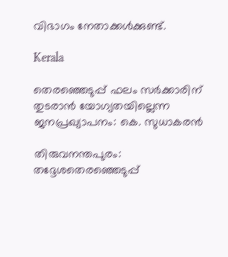വിഭാഗം നേതാക്കൾക്കുണ്ട്.

Kerala

തെരഞ്ഞെടുപ്പ് ഫലം സര്‍ക്കാരിന് തുടരാന്‍ യോഗ്യതയില്ലെന്ന ജനപ്രഖ്യാപനം: കെ. സുധാകരന്‍

തിരുവനന്തപുരം: തദ്ദേശതെരഞ്ഞെടുപ്പ്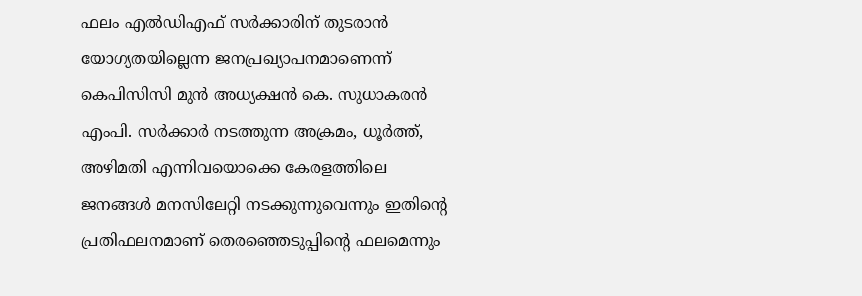ഫലം എല്‍ഡിഎഫ് സര്‍ക്കാരിന് തുടരാന്‍ യോഗ്യതയില്ലെന്ന ജനപ്രഖ്യാപനമാണെന്ന് കെപിസിസി മുന്‍ അധ്യക്ഷന്‍ കെ. സുധാകരന്‍ എംപി. സര്‍ക്കാര്‍ നടത്തുന്ന അക്രമം, ധൂര്‍ത്ത്, അഴിമതി എന്നിവയൊക്കെ കേരളത്തിലെ ജനങ്ങള്‍ മനസിലേറ്റി നടക്കുന്നുവെന്നും ഇതിന്‍റെ പ്രതിഫലനമാണ് തെരഞ്ഞെടുപ്പിന്‍റെ ഫലമെന്നും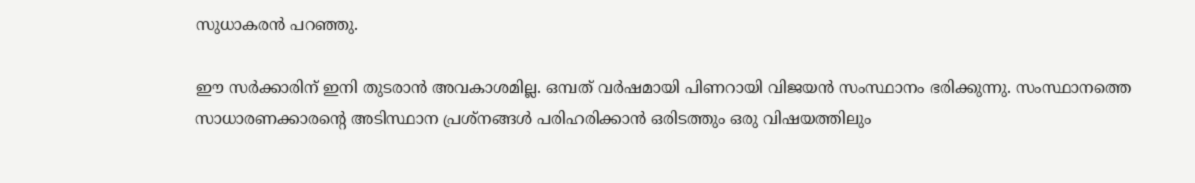സുധാകരന്‍ പറഞ്ഞു.

ഈ സര്‍ക്കാരിന് ഇനി തുടരാന്‍ അവകാശമില്ല. ഒമ്പത് വര്‍ഷമായി പിണറായി വിജയന്‍ സംസ്ഥാനം ഭരിക്കുന്നു. സംസ്ഥാനത്തെ സാധാരണക്കാരന്‍റെ അടിസ്ഥാന പ്രശ്നങ്ങള്‍ പരിഹരിക്കാന്‍ ഒരിടത്തും ഒരു വിഷയത്തിലും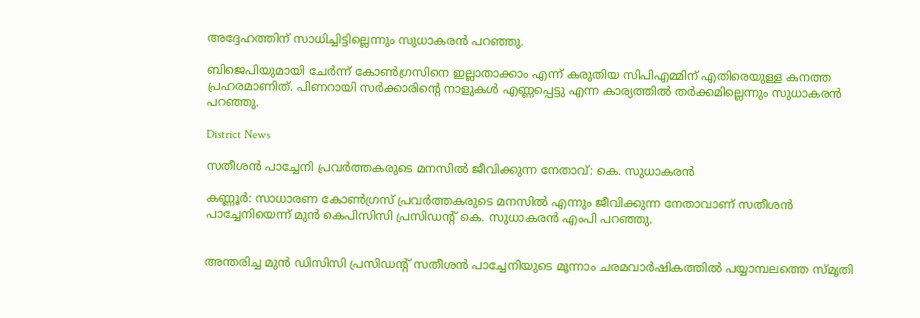അദ്ദേഹത്തിന് സാധിച്ചിട്ടില്ലെന്നും സുധാകരന്‍ പറഞ്ഞു.

ബിജെപിയുമായി ചേര്‍ന്ന് കോണ്‍ഗ്രസിനെ ഇല്ലാതാക്കാം എന്ന് കരുതിയ സിപിഎമ്മിന് എതിരെയുള്ള കനത്ത പ്രഹരമാണിത്. പിണറായി സര്‍ക്കാരിന്‍റെ നാളുകള്‍ എണ്ണപ്പെട്ടു എന്ന കാര്യത്തില്‍ തര്‍ക്കമില്ലെന്നും സുധാകരന്‍ പറഞ്ഞു.

District News

സതീശൻ പാച്ചേനി പ്രവർത്തകരുടെ മനസിൽ ജീവിക്കുന്ന നേതാവ്: കെ. സുധാകരൻ

കണ്ണൂർ: സാധാരണ കോൺഗ്രസ് പ്രവർത്തകരുടെ മനസിൽ എന്നും ജീവിക്കുന്ന നേതാവാണ് സതീശൻ പാച്ചേനിയെന്ന് മുൻ കെപിസിസി പ്രസിഡന്‍റ് കെ. സുധാകരൻ എംപി പറഞ്ഞു.


അന്തരിച്ച മുൻ ഡിസിസി പ്രസിഡന്‍റ് സതീശൻ പാച്ചേനിയുടെ മൂന്നാം ചരമവാർഷികത്തിൽ പയ്യാമ്പലത്തെ സ്മൃതി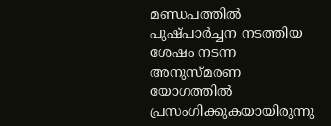മണ്ഡപത്തിൽ പുഷ്പാർച്ചന നടത്തിയ ശേഷം നടന്ന അനുസ്മരണ യോഗത്തിൽ പ്രസംഗിക്കുകയായിരുന്നു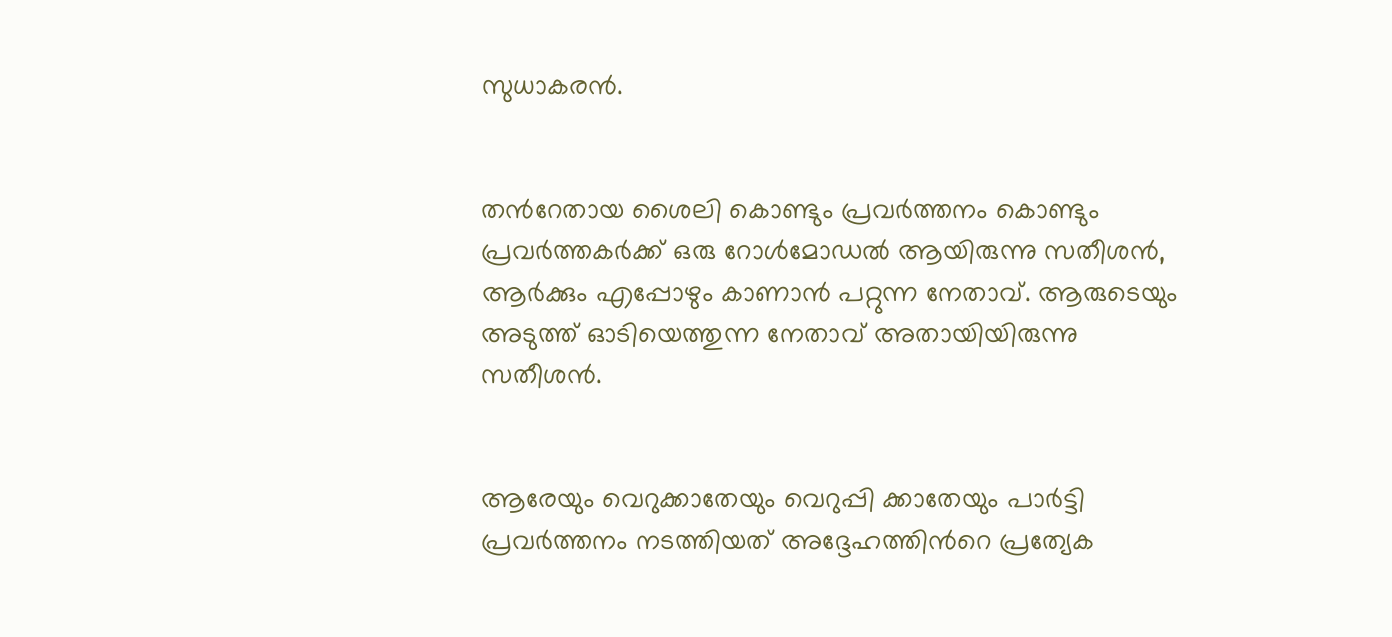സുധാകരൻ.


തന്‍റേതായ ശൈലി കൊണ്ടും പ്രവർത്തനം കൊണ്ടും പ്രവർത്തകർക്ക് ഒരു റോൾമോഡൽ ആയിരുന്നു സതീശൻ, ആർക്കും എപ്പോഴും കാണാൻ പറ്റുന്ന നേതാവ്. ആരുടെയും അടുത്ത് ഓടിയെത്തുന്ന നേതാവ് അതായിയിരുന്നു സതീശൻ.


ആരേയും വെറുക്കാതേയും വെറുപ്പി ക്കാതേയും പാർട്ടി പ്രവർത്തനം നടത്തിയത് അദ്ദേഹത്തിന്‍റെ പ്രത്യേക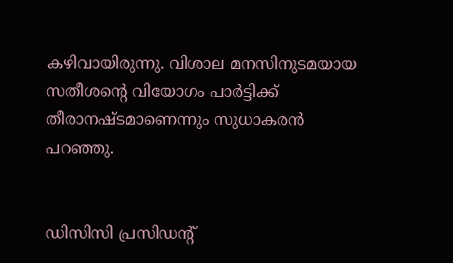കഴിവായിരുന്നു. വിശാല മനസിനുടമയായ സതീശന്‍റെ വിയോഗം പാർട്ടിക്ക് തീരാനഷ്ടമാണെന്നും സുധാകരൻ പറഞ്ഞു.


ഡിസിസി പ്രസിഡന്‍റ്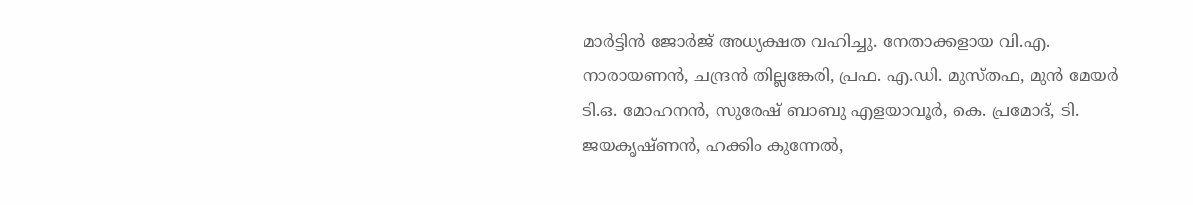മാർട്ടിൻ ജോർജ് അധ്യക്ഷത വഹിച്ചു. നേതാക്കളായ വി.എ. നാരായണൻ, ചന്ദ്രൻ തില്ലങ്കേരി, പ്രഫ. എ.ഡി. മുസ്തഫ, മുൻ മേയർ ടി.ഒ. മോഹനൻ, സുരേഷ് ബാബു എളയാവൂർ, കെ. പ്രമോദ്, ടി. ജയകൃഷ്ണൻ, ഹക്കിം കുന്നേൽ,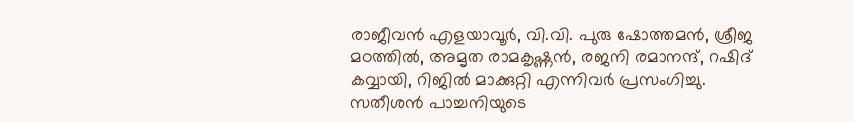രാജീവൻ എളയാവൂർ, വി.വി. പുരു ഷോത്തമൻ, ശ്രീജ മഠത്തിൽ, അമൃത രാമകൃഷ്ണൻ, രജനി രമാനന്ദ്, റഷിദ് കവ്വായി, റിജിൽ മാക്കുറ്റി എന്നിവർ പ്രസംഗിച്ചു. സതീശൻ പാച്ചനിയുടെ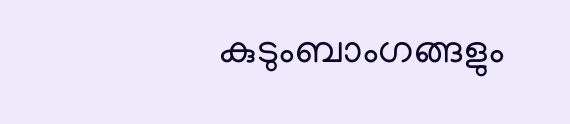കുടുംബാംഗങ്ങളും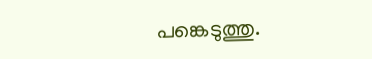പങ്കെടുത്തു.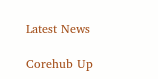Latest News

Corehub Up